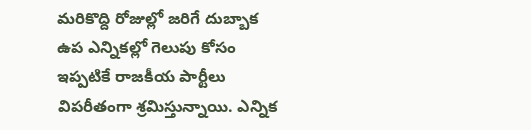మరికొద్ది రోజుల్లో జరిగే దుబ్బాక ఉప ఎన్నికల్లో గెలుపు కోసం ఇప్పటికే రాజకీయ పార్టీలు విపరీతంగా శ్రమిస్తున్నాయి. ఎన్నిక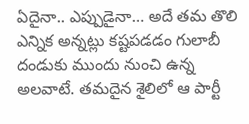ఏదైనా.. ఎప్పుడైనా… అదే తమ తొలి ఎన్నిక అన్నట్లు కష్టపడడం గులాబీ దండుకు ముందు నుంచి ఉన్న అలవాటే. తమదైన శైలిలో ఆ పార్టీ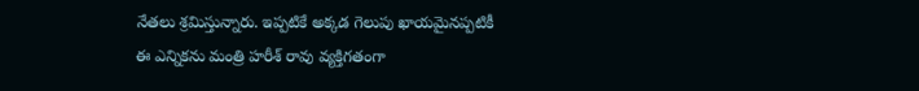నేతలు శ్రమిస్తున్నారు. ఇప్పటికే అక్కడ గెలుపు ఖాయమైనప్పటికీ ఈ ఎన్నికను మంత్రి హరీశ్ రావు వ్యక్తిగతంగా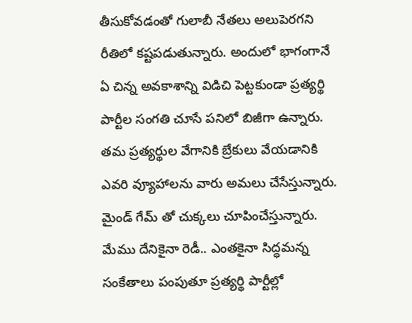తీసుకోవడంతో గులాబీ నేతలు అలుపెరగని రీతిలో కష్టపడుతున్నారు. అందులో భాగంగానే ఏ చిన్న అవకాశాన్ని విడిచి పెట్టకుండా ప్రత్యర్థి పార్టీల సంగతి చూసే పనిలో బిజీగా ఉన్నారు. తమ ప్రత్యర్థుల వేగానికి బ్రేకులు వేయడానికి ఎవరి వ్యూహాలను వారు అమలు చేసేస్తున్నారు. మైండ్ గేమ్ తో చుక్కలు చూపించేస్తున్నారు. మేము దేనికైనా రెడీ.. ఎంతకైనా సిద్ధమన్న సంకేతాలు పంపుతూ ప్రత్యర్థి పార్టీల్లో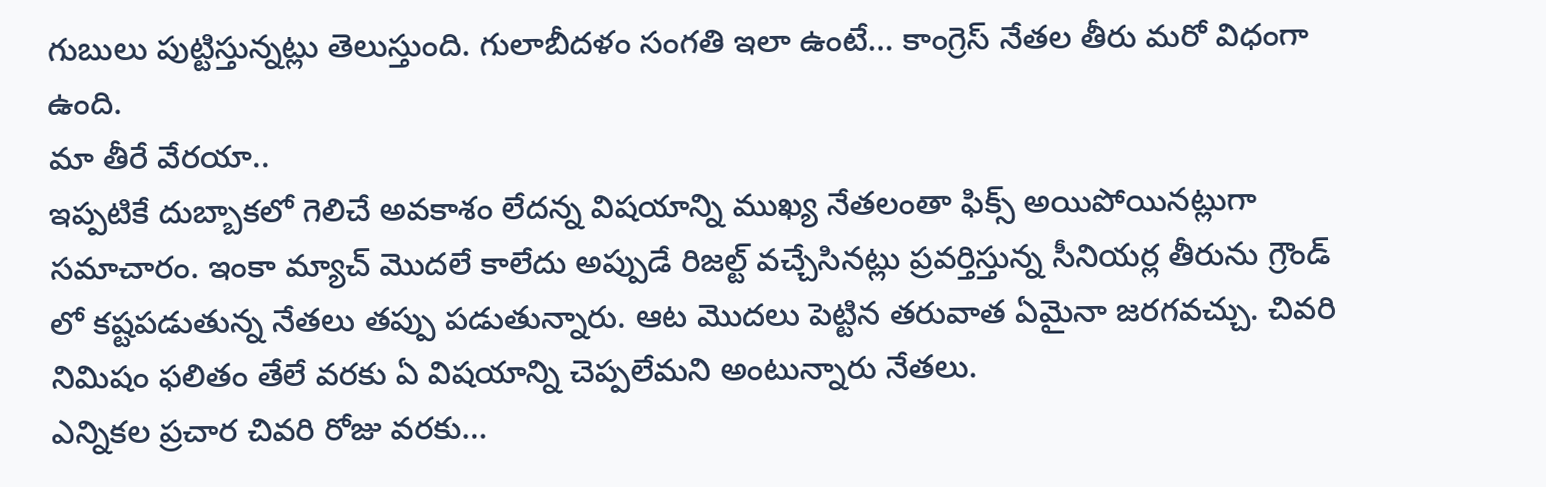గుబులు పుట్టిస్తున్నట్లు తెలుస్తుంది. గులాబీదళం సంగతి ఇలా ఉంటే… కాంగ్రెస్ నేతల తీరు మరో విధంగా ఉంది.
మా తీరే వేరయా..
ఇప్పటికే దుబ్బాకలో గెలిచే అవకాశం లేదన్న విషయాన్ని ముఖ్య నేతలంతా ఫిక్స్ అయిపోయినట్లుగా సమాచారం. ఇంకా మ్యాచ్ మొదలే కాలేదు అప్పుడే రిజల్ట్ వచ్చేసినట్లు ప్రవర్తిస్తున్న సీనియర్ల తీరును గ్రౌండ్ లో కష్టపడుతున్న నేతలు తప్పు పడుతున్నారు. ఆట మొదలు పెట్టిన తరువాత ఏమైనా జరగవచ్చు. చివరి నిమిషం ఫలితం తేలే వరకు ఏ విషయాన్ని చెప్పలేమని అంటున్నారు నేతలు.
ఎన్నికల ప్రచార చివరి రోజు వరకు…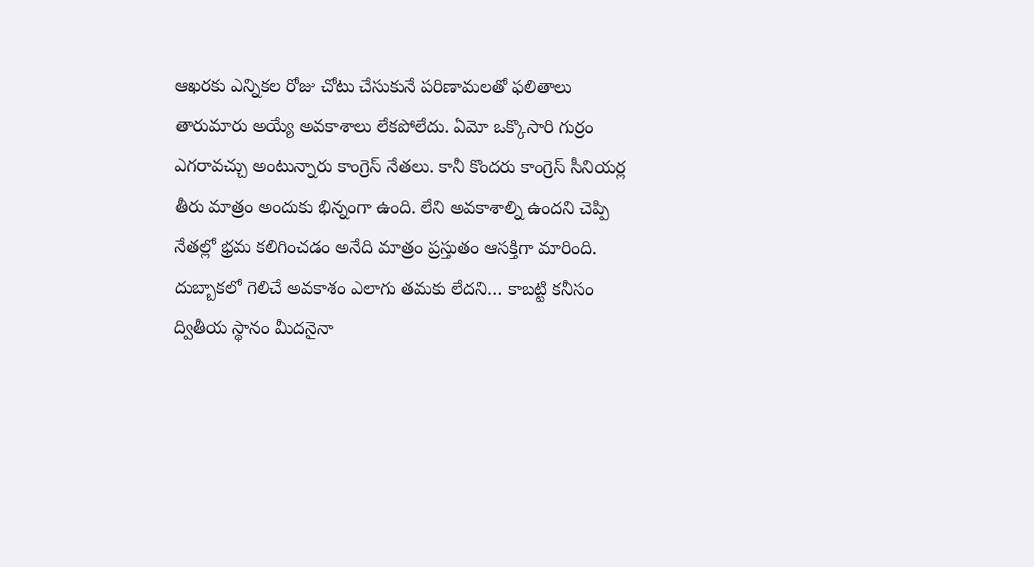ఆఖరకు ఎన్నికల రోజు చోటు చేసుకునే పరిణామలతో ఫలితాలు తారుమారు అయ్యే అవకాశాలు లేకపోలేదు. ఏమో ఒక్కొసారి గుర్రం ఎగరావచ్చు అంటున్నారు కాంగ్రెస్ నేతలు. కానీ కొందరు కాంగ్రెస్ సీనియర్ల తీరు మాత్రం అందుకు భిన్నంగా ఉంది. లేని అవకాశాల్ని ఉందని చెప్పి నేతల్లో భ్రమ కలిగించడం అనేది మాత్రం ప్రస్తుతం ఆసక్తిగా మారింది. దుబ్బాకలో గెలిచే అవకాశం ఎలాగు తమకు లేదని… కాబట్టి కనీసం ద్వితీయ స్థానం మీదనైనా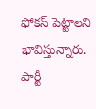ఫోకస్ పెట్టాలని భావిస్తున్నారు. పార్టీ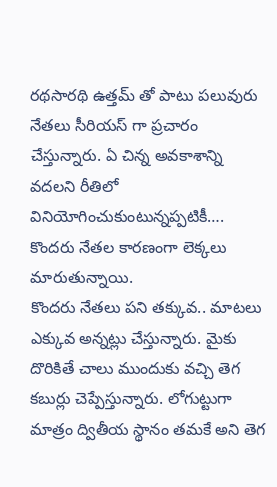రథసారథి ఉత్తమ్ తో పాటు పలువురు నేతలు సీరియస్ గా ప్రచారం చేస్తున్నారు. ఏ చిన్న అవకాశాన్ని వదలని రీతిలో వినియోగించుకుంటున్నప్పటికీ…. కొందరు నేతల కారణంగా లెక్కలు మారుతున్నాయి.
కొందరు నేతలు పని తక్కువ.. మాటలు ఎక్కువ అన్నట్లు చేస్తున్నారు. మైకు దొరికితే చాలు ముందుకు వచ్చి తెగ కబుర్లు చెప్పేస్తున్నారు. లోగుట్టుగా మాత్రం ద్వితీయ స్థానం తమకే అని తెగ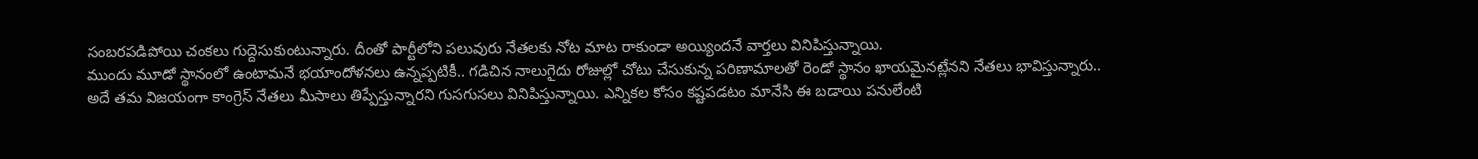సంబరపడిపోయి చంకలు గుద్దెసుకుంటున్నారు. దీంతో పార్టీలోని పలువురు నేతలకు నోట మాట రాకుండా అయ్యిందనే వార్తలు వినిపిస్తున్నాయి.
ముందు మూడో స్థానంలో ఉంటామనే భయాందోళనలు ఉన్నప్పటికీ.. గడిచిన నాలుగైదు రోజుల్లో చోటు చేసుకున్న పరిణామాలతో రెండో స్థానం ఖాయమైనట్లేనని నేతలు భావిస్తున్నారు.. అదే తమ విజయంగా కాంగ్రెస్ నేతలు మీసాలు తిప్పేస్తున్నారని గుసగుసలు వినిపిస్తున్నాయి. ఎన్నికల కోసం కష్టపడటం మానేసి ఈ బడాయి పనులేంటి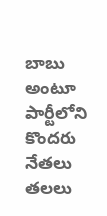బాబు అంటూ పార్టీలోని కొందరు నేతలు తలలు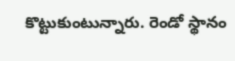కొట్టుకుంటున్నారు. రెండో స్థానం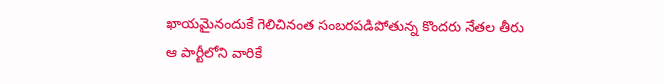ఖాయమైనందుకే గెలిచినంత సంబరపడిపోతున్న కొందరు నేతల తీరు ఆ పార్టీలోని వారికే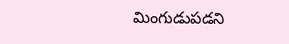మింగుడుపడని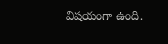విషయంగా ఉంది.